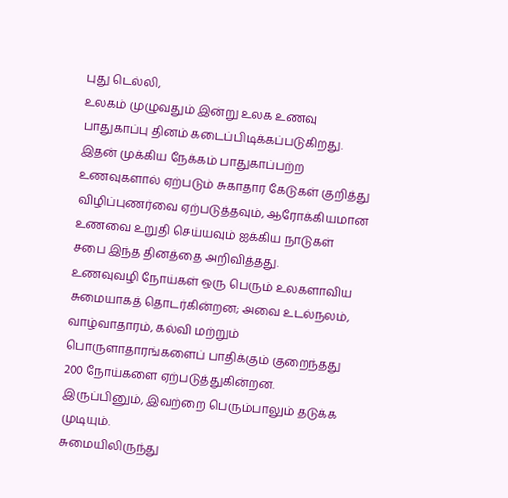புது டெல்லி,
உலகம் முழுவதும் இன்று உலக உணவு பாதுகாப்பு தினம் கடைப்பிடிக்கப்படுகிறது. இதன் முக்கிய நேக்கம் பாதுகாப்பற்ற உணவுகளால் ஏற்படும் சுகாதார கேடுகள் குறித்து விழிப்புணர்வை ஏற்படுத்தவும், ஆரோக்கியமான உணவை உறுதி செய்யவும் ஐக்கிய நாடுகள் சபை இந்த தினத்தை அறிவித்தது.
உணவுவழி நோய்கள் ஒரு பெரும் உலகளாவிய சுமையாகத் தொடர்கின்றன; அவை உடல்நலம், வாழ்வாதாரம், கல்வி மற்றும் பொருளாதாரங்களைப் பாதிக்கும் குறைந்தது 200 நோய்களை ஏற்படுத்துகின்றன. இருப்பினும், இவற்றை பெரும்பாலும் தடுக்க முடியும்.
சுமையிலிருந்து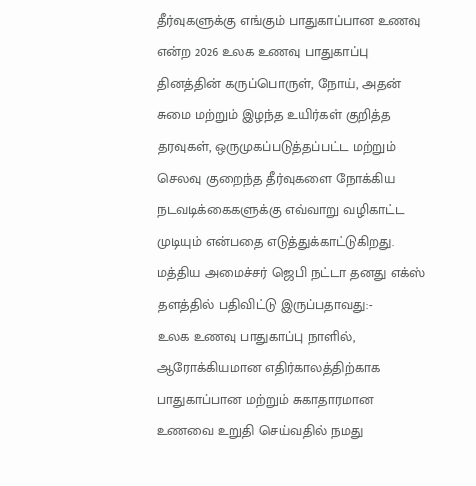தீர்வுகளுக்கு எங்கும் பாதுகாப்பான உணவு என்ற 2026 உலக உணவு பாதுகாப்பு தினத்தின் கருப்பொருள், நோய், அதன் சுமை மற்றும் இழந்த உயிர்கள் குறித்த தரவுகள், ஒருமுகப்படுத்தப்பட்ட மற்றும் செலவு குறைந்த தீர்வுகளை நோக்கிய நடவடிக்கைகளுக்கு எவ்வாறு வழிகாட்ட முடியும் என்பதை எடுத்துக்காட்டுகிறது.
மத்திய அமைச்சர் ஜெபி நட்டா தனது எக்ஸ் தளத்தில் பதிவிட்டு இருப்பதாவது:-
உலக உணவு பாதுகாப்பு நாளில், ஆரோக்கியமான எதிர்காலத்திற்காக பாதுகாப்பான மற்றும் சுகாதாரமான உணவை உறுதி செய்வதில் நமது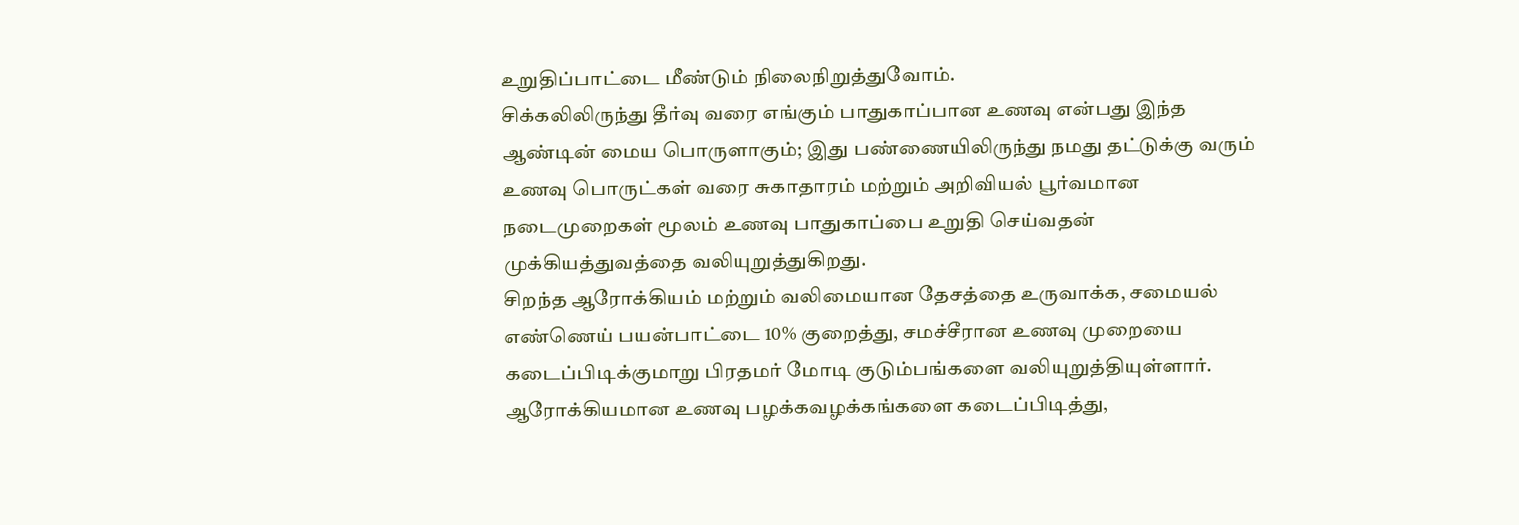உறுதிப்பாட்டை மீண்டும் நிலைநிறுத்துவோம்.
சிக்கலிலிருந்து தீர்வு வரை எங்கும் பாதுகாப்பான உணவு என்பது இந்த ஆண்டின் மைய பொருளாகும்; இது பண்ணையிலிருந்து நமது தட்டுக்கு வரும் உணவு பொருட்கள் வரை சுகாதாரம் மற்றும் அறிவியல் பூர்வமான நடைமுறைகள் மூலம் உணவு பாதுகாப்பை உறுதி செய்வதன் முக்கியத்துவத்தை வலியுறுத்துகிறது.
சிறந்த ஆரோக்கியம் மற்றும் வலிமையான தேசத்தை உருவாக்க, சமையல் எண்ணெய் பயன்பாட்டை 10% குறைத்து, சமச்சீரான உணவு முறையை கடைப்பிடிக்குமாறு பிரதமர் மோடி குடும்பங்களை வலியுறுத்தியுள்ளார். ஆரோக்கியமான உணவு பழக்கவழக்கங்களை கடைப்பிடித்து,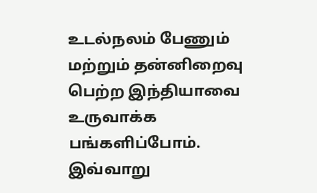உடல்நலம் பேணும் மற்றும் தன்னிறைவு பெற்ற இந்தியாவை உருவாக்க பங்களிப்போம்.
இவ்வாறு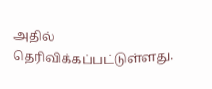அதில் தெரிவிக்கப்பட்டுள்ளது.